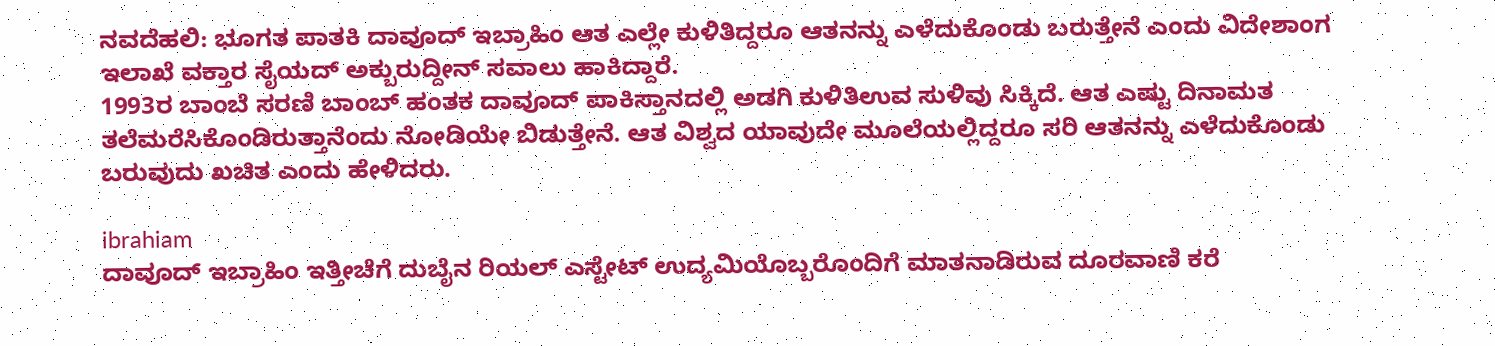ನವದೆಹಲಿ: ಭೂಗತ ಪಾತಕಿ ದಾವೂದ್ ಇಬ್ರಾಹಿಂ ಆತ ಎಲ್ಲೇ ಕುಳಿತಿದ್ದರೂ ಆತನನ್ನು ಎಳೆದುಕೊಂಡು ಬರುತ್ತೇನೆ ಎಂದು ವಿದೇಶಾಂಗ ಇಲಾಖೆ ವಕ್ತಾರ ಸೈಯದ್ ಅಕ್ಬುರುದ್ದೀನ್ ಸವಾಲು ಹಾಕಿದ್ದಾರೆ.
1993ರ ಬಾಂಬೆ ಸರಣಿ ಬಾಂಬ್ ಹಂತಕ ದಾವೂದ್ ಪಾಕಿಸ್ತಾನದಲ್ಲಿ ಅಡಗಿ ಕುಳಿತಿಉವ ಸುಳಿವು ಸಿಕ್ಕಿದೆ. ಆತ ಎಷ್ಟು ದಿನಾಮತ ತಲೆಮರೆಸಿಕೊಂಡಿರುತ್ತಾನೆಂದು ನೋಡಿಯೇ ಬಿಡುತ್ತೇನೆ. ಆತ ವಿಶ್ವದ ಯಾವುದೇ ಮೂಲೆಯಲ್ಲಿದ್ದರೂ ಸರಿ ಆತನನ್ನು ಎಳೆದುಕೊಂಡು ಬರುವುದು ಖಚಿತ ಎಂದು ಹೇಳಿದರು.

ibrahiam
ದಾವೂದ್ ಇಬ್ರಾಹಿಂ ಇತ್ತೀಚೆಗೆ ದುಬೈನ ರಿಯಲ್ ಎಸ್ಟೇಟ್ ಉದ್ಯಮಿಯೊಬ್ಬರೊಂದಿಗೆ ಮಾತನಾಡಿರುವ ದೂರವಾಣಿ ಕರೆ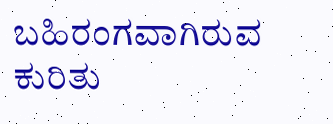ಬಹಿರಂಗವಾಗಿರುವ ಕುರಿತು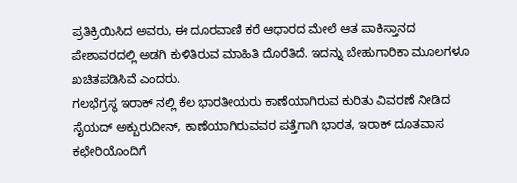ಪ್ರತಿಕ್ರಿಯಿಸಿದ ಅವರು, ಈ ದೂರವಾಣಿ ಕರೆ ಆಧಾರದ ಮೇಲೆ ಆತ ಪಾಕಿಸ್ತಾನದ ಪೇಶಾವರದಲ್ಲಿ ಅಡಗಿ ಕುಳಿತಿರುವ ಮಾಹಿತಿ ದೊರೆತಿದೆ. ಇದನ್ನು ಬೇಹುಗಾರಿಕಾ ಮೂಲಗಳೂ ಖಚಿತಪಡಿಸಿವೆ ಎಂದರು.
ಗಲಭೆಗ್ರಸ್ಥ ಇರಾಕ್ ನಲ್ಲಿ ಕೆಲ ಭಾರತೀಯರು ಕಾಣೆಯಾಗಿರುವ ಕುರಿತು ವಿವರಣೆ ನೀಡಿದ ಸೈಯದ್ ಅಕ್ಬುರುದೀನ್, ಕಾಣೆಯಾಗಿರುವವರ ಪತ್ತೆಗಾಗಿ ಭಾರತ, ಇರಾಕ್ ದೂತವಾಸ ಕಛೇರಿಯೊಂದಿಗೆ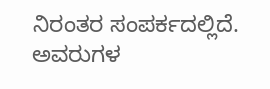ನಿರಂತರ ಸಂಪರ್ಕದಲ್ಲಿದೆ. ಅವರುಗಳ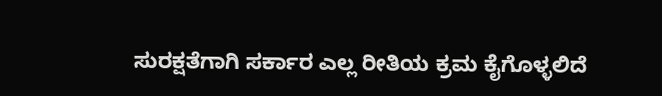ಸುರಕ್ಷತೆಗಾಗಿ ಸರ್ಕಾರ ಎಲ್ಲ ರೀತಿಯ ಕ್ರಮ ಕೈಗೊಳ್ಳಲಿದೆ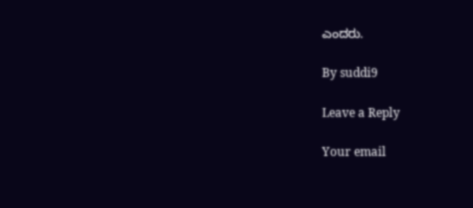ಎಂದರು.

By suddi9

Leave a Reply

Your email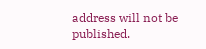address will not be published.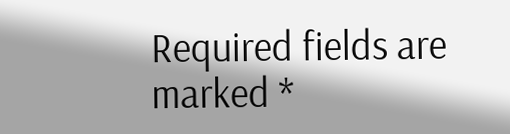Required fields are marked *